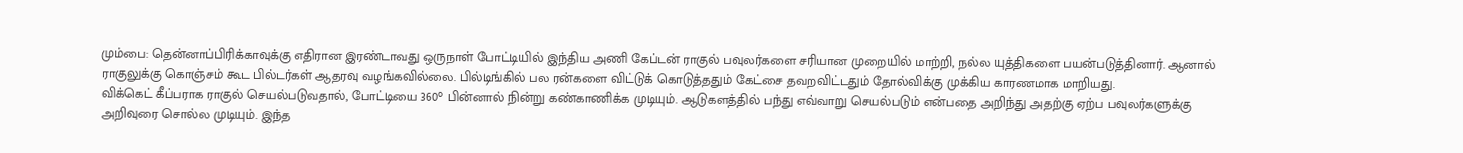மும்பை: தென்னாப்பிரிக்காவுக்கு எதிரான இரண்டாவது ஒருநாள் போட்டியில் இந்திய அணி கேப்டன் ராகுல் பவுலர்களை சரியான முறையில் மாற்றி, நல்ல யுத்திகளை பயன்படுத்தினார். ஆனால் ராகுலுக்கு கொஞ்சம் கூட பில்டர்கள் ஆதரவு வழங்கவில்லை. பில்டிங்கில் பல ரன்களை விட்டுக் கொடுத்ததும் கேட்சை தவறவிட்டதும் தோல்விக்கு முக்கிய காரணமாக மாறியது.
விக்கெட் கீப்பராக ராகுல் செயல்படுவதால், போட்டியை 360° பின்னால் நின்று கண்காணிக்க முடியும். ஆடுகளத்தில் பந்து எவ்வாறு செயல்படும் என்பதை அறிந்து அதற்கு ஏற்ப பவுலர்களுக்கு அறிவுரை சொல்ல முடியும். இந்த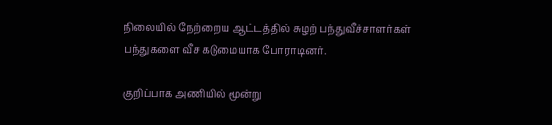நிலையில் நேற்றைய ஆட்டத்தில் சுழற் பந்துவீச்சாளர்கள் பந்துகளை வீச கடுமையாக போராடினர்.

குறிப்பாக அணியில் மூன்று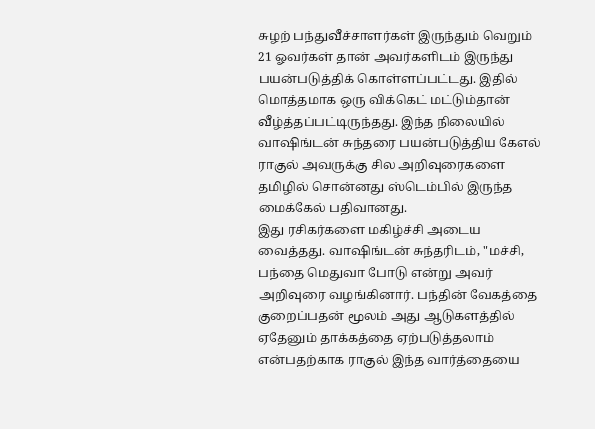சுழற் பந்துவீச்சாளர்கள் இருந்தும் வெறும் 21 ஓவர்கள் தான் அவர்களிடம் இருந்து பயன்படுத்திக் கொள்ளப்பட்டது. இதில் மொத்தமாக ஒரு விக்கெட் மட்டும்தான் வீழ்த்தப்பட்டிருந்தது. இந்த நிலையில் வாஷிங்டன் சுந்தரை பயன்படுத்திய கேஎல் ராகுல் அவருக்கு சில அறிவுரைகளை தமிழில் சொன்னது ஸ்டெம்பில் இருந்த மைக்கேல் பதிவானது.
இது ரசிகர்களை மகிழ்ச்சி அடைய வைத்தது. வாஷிங்டன் சுந்தரிடம், "மச்சி, பந்தை மெதுவா போடு என்று அவர் அறிவுரை வழங்கினார். பந்தின் வேகத்தை குறைப்பதன் மூலம் அது ஆடுகளத்தில் ஏதேனும் தாக்கத்தை ஏற்படுத்தலாம் என்பதற்காக ராகுல் இந்த வார்த்தையை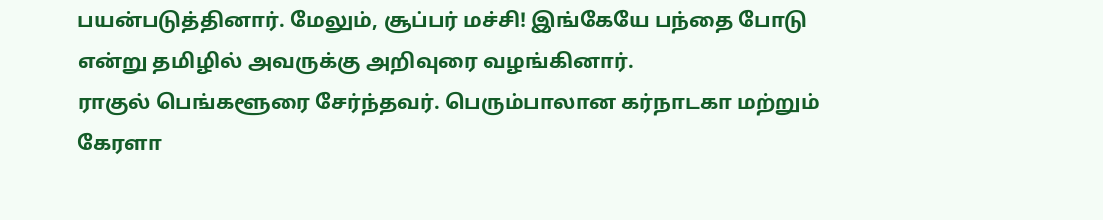பயன்படுத்தினார். மேலும், சூப்பர் மச்சி! இங்கேயே பந்தை போடு என்று தமிழில் அவருக்கு அறிவுரை வழங்கினார்.
ராகுல் பெங்களூரை சேர்ந்தவர். பெரும்பாலான கர்நாடகா மற்றும் கேரளா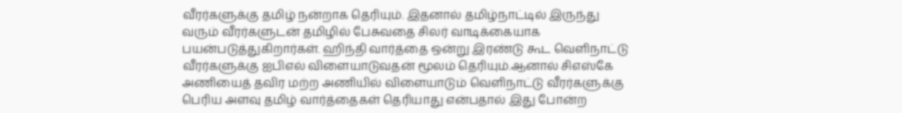வீரர்களுக்கு தமிழ் நன்றாக தெரியும். இதனால் தமிழ்நாட்டில் இருந்து வரும் வீரர்களுடன் தமிழில் பேசுவதை சிலர் வாடிக்கையாக பயன்படுத்துகிறார்கள். ஹிந்தி வார்த்தை ஒன்று இரண்டு கூட வெளிநாட்டு வீரர்களுக்கு ஐபிஎல் விளையாடுவதன் மூலம் தெரியும்.ஆனால் சிஎஸ்கே அணியைத் தவிர மற்ற அணியில் விளையாடும் வெளிநாட்டு வீரர்களுக்கு பெரிய அளவு தமிழ் வார்த்தைகள் தெரியாது என்பதால் இது போன்ற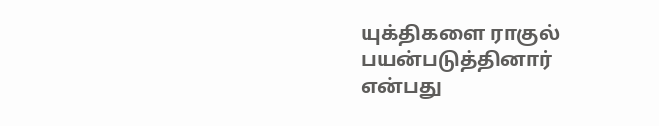யுக்திகளை ராகுல் பயன்படுத்தினார் என்பது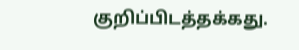குறிப்பிடத்தக்கது.